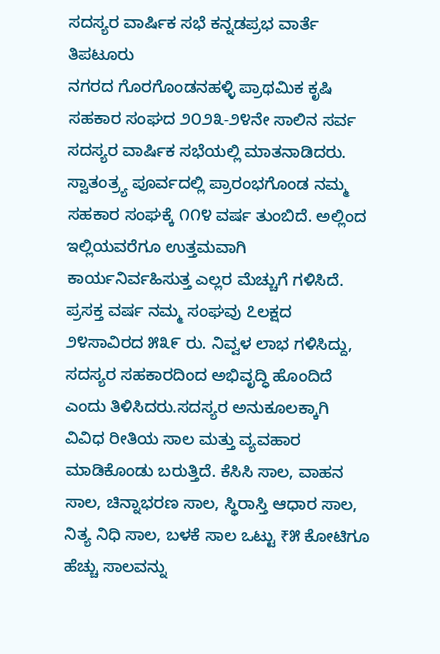ಸದಸ್ಯರ ವಾರ್ಷಿಕ ಸಭೆ ಕನ್ನಡಪ್ರಭ ವಾರ್ತೆ ತಿಪಟೂರು
ನಗರದ ಗೊರಗೊಂಡನಹಳ್ಳಿ ಪ್ರಾಥಮಿಕ ಕೃಷಿ ಸಹಕಾರ ಸಂಘದ ೨೦೨೩-೨೪ನೇ ಸಾಲಿನ ಸರ್ವ ಸದಸ್ಯರ ವಾರ್ಷಿಕ ಸಭೆಯಲ್ಲಿ ಮಾತನಾಡಿದರು.
ಸ್ವಾತಂತ್ರ್ಯ ಪೂರ್ವದಲ್ಲಿ ಪ್ರಾರಂಭಗೊಂಡ ನಮ್ಮ ಸಹಕಾರ ಸಂಘಕ್ಕೆ ೧೧೪ ವರ್ಷ ತುಂಬಿದೆ. ಅಲ್ಲಿಂದ ಇಲ್ಲಿಯವರೆಗೂ ಉತ್ತಮವಾಗಿ ಕಾರ್ಯನಿರ್ವಹಿಸುತ್ತ ಎಲ್ಲರ ಮೆಚ್ಚುಗೆ ಗಳಿಸಿದೆ. ಪ್ರಸಕ್ತ ವರ್ಷ ನಮ್ಮ ಸಂಘವು ೭ಲಕ್ಷದ ೨೪ಸಾವಿರದ ೫೩೯ ರು. ನಿವ್ವಳ ಲಾಭ ಗಳಿಸಿದ್ದು, ಸದಸ್ಯರ ಸಹಕಾರದಿಂದ ಅಭಿವೃದ್ಧಿ ಹೊಂದಿದೆ ಎಂದು ತಿಳಿಸಿದರು.ಸದಸ್ಯರ ಅನುಕೂಲಕ್ಕಾಗಿ ವಿವಿಧ ರೀತಿಯ ಸಾಲ ಮತ್ತು ವ್ಯವಹಾರ ಮಾಡಿಕೊಂಡು ಬರುತ್ತಿದೆ. ಕೆಸಿಸಿ ಸಾಲ, ವಾಹನ ಸಾಲ, ಚಿನ್ನಾಭರಣ ಸಾಲ, ಸ್ಥಿರಾಸ್ತಿ ಆಧಾರ ಸಾಲ, ನಿತ್ಯ ನಿಧಿ ಸಾಲ, ಬಳಕೆ ಸಾಲ ಒಟ್ಟು ₹೫ ಕೋಟಿಗೂ ಹೆಚ್ಚು ಸಾಲವನ್ನು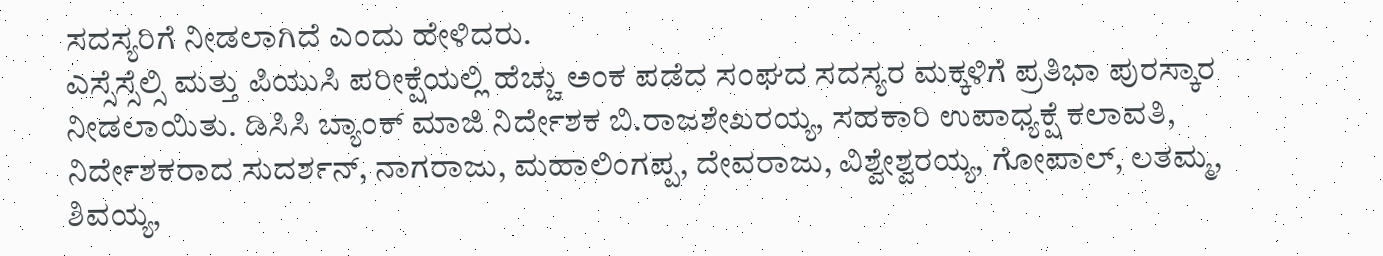ಸದಸ್ಯರಿಗೆ ನೀಡಲಾಗಿದೆ ಎಂದು ಹೇಳಿದರು.
ಎಸ್ಸೆಸ್ಸೆಲ್ಸಿ ಮತ್ತು ಪಿಯುಸಿ ಪರೀಕ್ಷೆಯಲ್ಲಿ ಹೆಚ್ಚು ಅಂಕ ಪಡೆದ ಸಂಘದ ಸದಸ್ಯರ ಮಕ್ಕಳಿಗೆ ಪ್ರತಿಭಾ ಪುರಸ್ಕಾರ ನೀಡಲಾಯಿತು. ಡಿಸಿಸಿ ಬ್ಯಾಂಕ್ ಮಾಜಿ ನಿರ್ದೇಶಕ ಬಿ.ರಾಜಶೇಖರಯ್ಯ, ಸಹಕಾರಿ ಉಪಾಧ್ಯಕ್ಷೆ ಕಲಾವತಿ, ನಿರ್ದೇಶಕರಾದ ಸುದರ್ಶನ್, ನಾಗರಾಜು, ಮಹಾಲಿಂಗಪ್ಪ, ದೇವರಾಜು, ವಿಶ್ವೇಶ್ವರಯ್ಯ, ಗೋಪಾಲ್, ಲತಮ್ಮ, ಶಿವಯ್ಯ,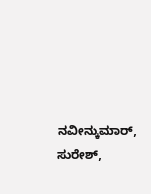ನವೀನ್ಕುಮಾರ್, ಸುರೇಶ್,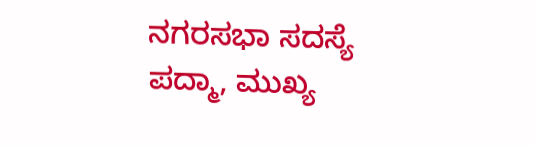ನಗರಸಭಾ ಸದಸ್ಯೆ ಪದ್ಮಾ, ಮುಖ್ಯ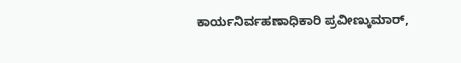ಕಾರ್ಯನಿರ್ವಹಣಾಧಿಕಾರಿ ಪ್ರವೀಣ್ಕುಮಾರ್,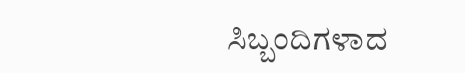ಸಿಬ್ಬಂದಿಗಳಾದ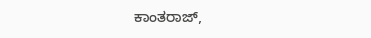ಕಾಂತರಾಜ್,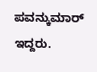ಪವನ್ಕುಮಾರ್ ಇದ್ದರು.